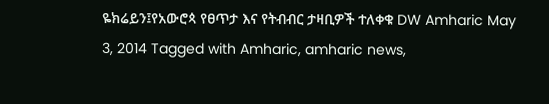ዬክሬይን፤የአውሮጳ የፀጥታ እና የትብብር ታዛቢዎች ተለቀቁ DW Amharic May 3, 2014 Tagged with Amharic, amharic news,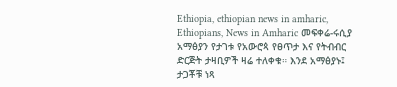Ethiopia, ethiopian news in amharic, Ethiopians, News in Amharic መፍቀሬ-ሩሲያ አማፅያን የታገቱ የአውሮጳ የፀጥታ እና የትብብር ድርጅት ታዛቢዎች ዛሬ ተለቀቁ። እንደ አማፅያኑ፤ ታጋቾቹ ነጻ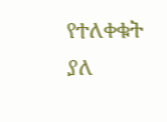የተለቀቁት ያለ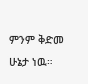ምንም ቅድመ ሁኔታ ነዉ።